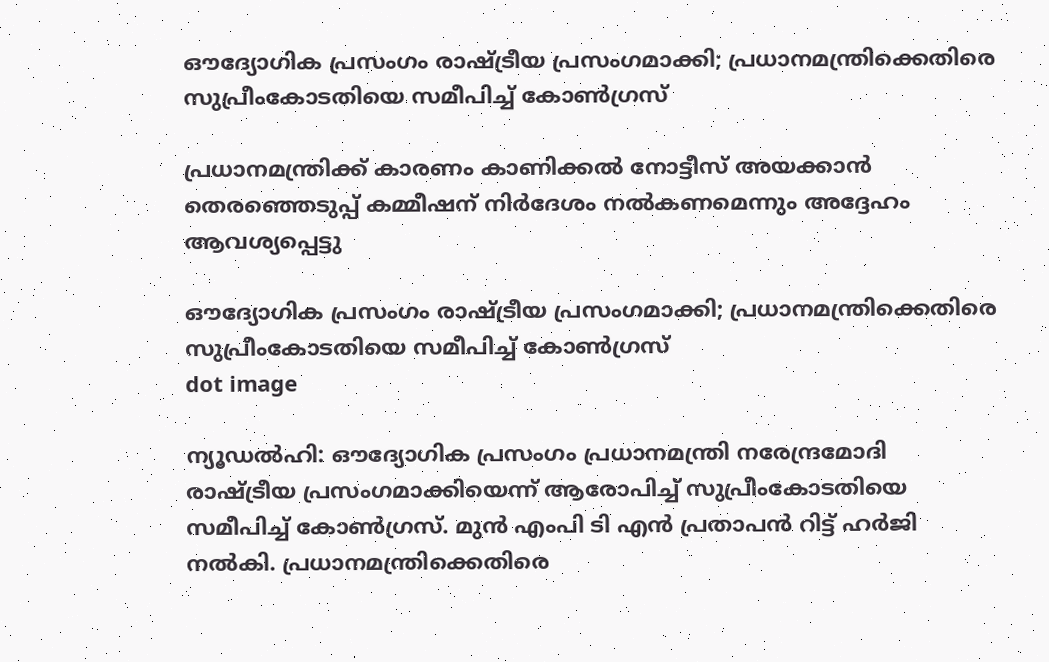ഔദ്യോഗിക പ്രസംഗം രാഷ്ട്രീയ പ്രസംഗമാക്കി; പ്രധാനമന്ത്രിക്കെതിരെ സുപ്രീംകോടതിയെ സമീപിച്ച് കോണ്‍ഗ്രസ്

പ്രധാനമന്ത്രിക്ക് കാരണം കാണിക്കല്‍ നോട്ടീസ് അയക്കാന്‍ തെരഞ്ഞെടുപ്പ് കമ്മീഷന് നിര്‍ദേശം നല്‍കണമെന്നും അദ്ദേഹം ആവശ്യപ്പെട്ടു

ഔദ്യോഗിക പ്രസംഗം രാഷ്ട്രീയ പ്രസംഗമാക്കി; പ്രധാനമന്ത്രിക്കെതിരെ സുപ്രീംകോടതിയെ സമീപിച്ച് കോണ്‍ഗ്രസ്
dot image

ന്യൂഡല്‍ഹി: ഔദ്യോഗിക പ്രസംഗം പ്രധാനമന്ത്രി നരേന്ദ്രമോദി രാഷ്ട്രീയ പ്രസംഗമാക്കിയെന്ന് ആരോപിച്ച് സുപ്രീംകോടതിയെ സമീപിച്ച് കോണ്‍ഗ്രസ്. മുന്‍ എംപി ടി എന്‍ പ്രതാപന്‍ റിട്ട് ഹര്‍ജി നല്‍കി. പ്രധാനമന്ത്രിക്കെതിരെ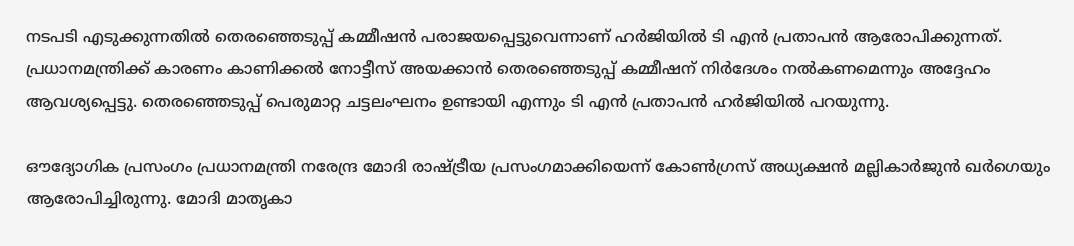നടപടി എടുക്കുന്നതില്‍ തെരഞ്ഞെടുപ്പ് കമ്മീഷന്‍ പരാജയപ്പെട്ടുവെന്നാണ് ഹര്‍ജിയില്‍ ടി എന്‍ പ്രതാപന്‍ ആരോപിക്കുന്നത്. പ്രധാനമന്ത്രിക്ക് കാരണം കാണിക്കല്‍ നോട്ടീസ് അയക്കാന്‍ തെരഞ്ഞെടുപ്പ് കമ്മീഷന് നിര്‍ദേശം നല്‍കണമെന്നും അദ്ദേഹം ആവശ്യപ്പെട്ടു. തെരഞ്ഞെടുപ്പ് പെരുമാറ്റ ചട്ടലംഘനം ഉണ്ടായി എന്നും ടി എന്‍ പ്രതാപന്‍ ഹർജിയിൽ പറയുന്നു.

ഔദ്യോഗിക പ്രസംഗം പ്രധാനമന്ത്രി നരേന്ദ്ര മോദി രാഷ്ട്രീയ പ്രസംഗമാക്കിയെന്ന് കോണ്‍ഗ്രസ് അധ്യക്ഷന്‍ മല്ലികാര്‍ജുന്‍ ഖര്‍ഗെയും ആരോപിച്ചിരുന്നു. മോദി മാതൃകാ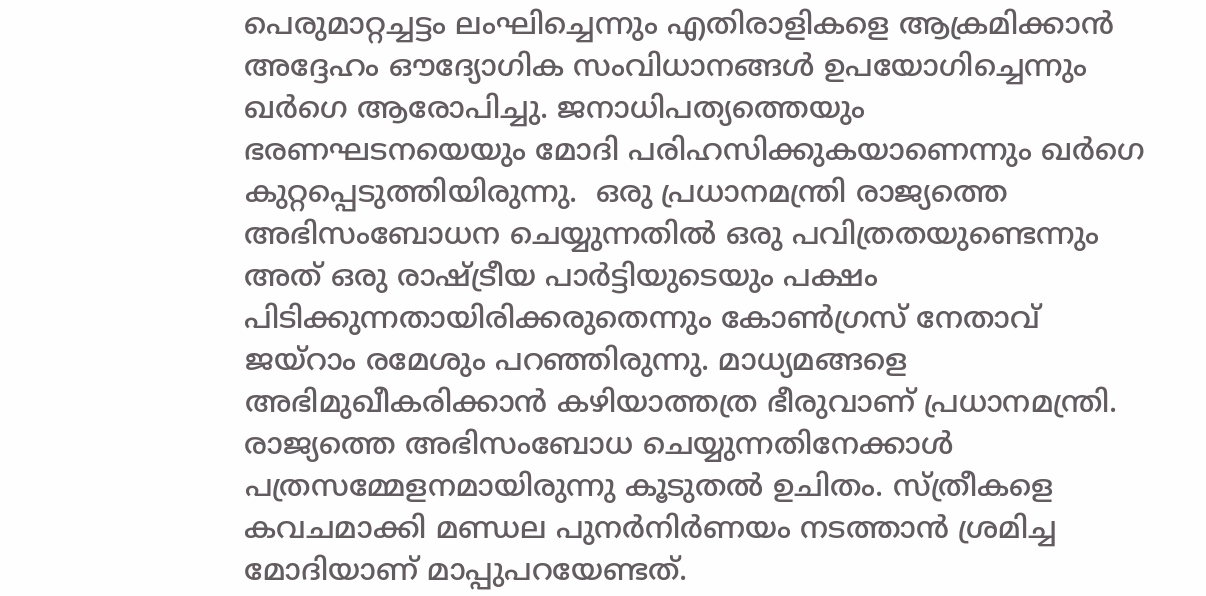പെരുമാറ്റച്ചട്ടം ലംഘിച്ചെന്നും എതിരാളികളെ ആക്രമിക്കാന്‍ അദ്ദേഹം ഔദ്യോഗിക സംവിധാനങ്ങള്‍ ഉപയോഗിച്ചെന്നും ഖർഗെ ആരോപിച്ചു. ജനാധിപത്യത്തെയും ഭരണഘടനയെയും മോദി പരിഹസിക്കുകയാണെന്നും ഖര്‍ഗെ കുറ്റപ്പെടുത്തിയിരുന്നു.  ഒരു പ്രധാനമന്ത്രി രാജ്യത്തെ അഭിസംബോധന ചെയ്യുന്നതിൽ ഒരു പവിത്രതയുണ്ടെന്നും അത് ഒരു രാഷ്ട്രീയ പാർട്ടിയുടെയും പക്ഷം പിടിക്കുന്നതായിരിക്കരുതെന്നും കോൺഗ്രസ് നേതാവ് ജയ്റാം രമേശും പറഞ്ഞിരുന്നു. മാധ്യമങ്ങളെ അഭിമുഖീകരിക്കാൻ കഴിയാത്തത്ര ഭീരുവാണ് പ്രധാനമന്ത്രി. രാജ്യത്തെ അഭിസംബോധ ചെയ്യുന്നതിനേക്കാൾ പത്രസമ്മേളനമായിരുന്നു കൂടുതൽ ഉചിതം. സ്ത്രീകളെ കവചമാക്കി മണ്ഡല പുനർനിർണയം നടത്താൻ ശ്രമിച്ച മോദിയാണ് മാപ്പുപറയേണ്ടത്.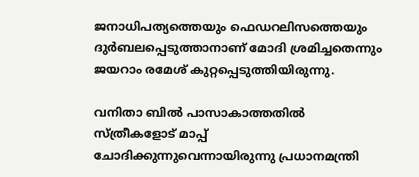ജനാധിപത്യത്തെയും ഫെഡറലിസത്തെയും ദുർബലപ്പെടുത്താനാണ് മോദി ശ്രമിച്ചതെന്നും ജയറാം രമേശ് കുറ്റപ്പെടുത്തിയിരുന്നു.

വനിതാ ബില്‍ പാസാകാത്തതില്‍ സ്ത്രീകളോട് മാപ്പ് ചോദിക്കുന്നുവെന്നായിരുന്നു പ്രധാനമന്ത്രി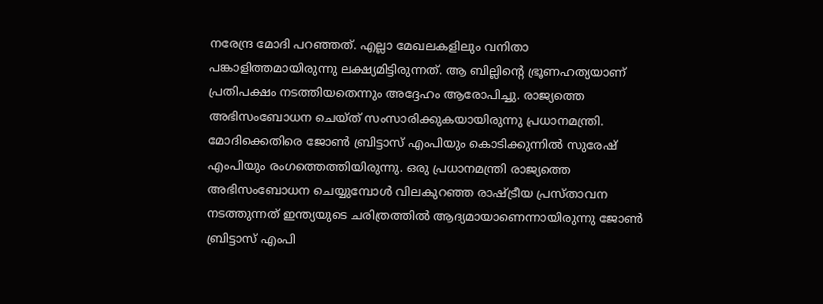നരേന്ദ്ര മോദി പറഞ്ഞത്. എല്ലാ മേഖലകളിലും വനിതാ പങ്കാളിത്തമായിരുന്നു ലക്ഷ്യമിട്ടിരുന്നത്. ആ ബില്ലിന്റെ ഭ്രൂണഹത്യയാണ് പ്രതിപക്ഷം നടത്തിയതെന്നും അദ്ദേഹം ആരോപിച്ചു. രാജ്യത്തെ അഭിസംബോധന ചെയ്ത് സംസാരിക്കുകയായിരുന്നു പ്രധാനമന്ത്രി. മോദിക്കെതിരെ ജോൺ ബ്രിട്ടാസ് എംപിയും കൊടിക്കുന്നിൽ സുരേഷ് എംപിയും രംഗത്തെത്തിയിരുന്നു. ഒരു പ്രധാനമന്ത്രി രാജ്യത്തെ അഭിസംബോധന ചെയ്യുമ്പോള്‍ വിലകുറഞ്ഞ രാഷ്ട്രീയ പ്രസ്താവന നടത്തുന്നത് ഇന്ത്യയുടെ ചരിത്രത്തില്‍ ആദ്യമായാണെന്നായിരുന്നു ജോണ്‍ ബ്രിട്ടാസ് എംപി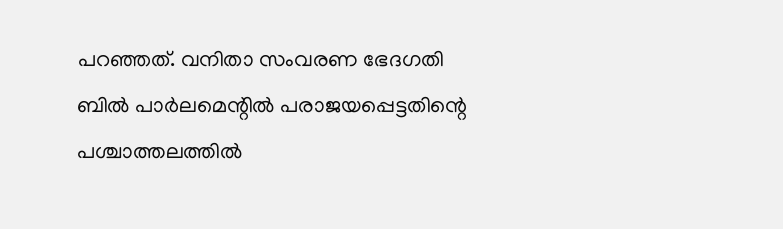പറഞ്ഞത്. വനിതാ സംവരണ ഭേദഗതി ബില്‍ പാര്‍ലമെന്റില്‍ പരാജയപ്പെട്ടതിന്റെ പശ്ചാത്തലത്തില്‍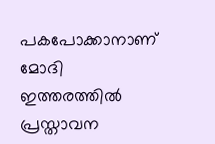പകപോക്കാനാണ് മോദി ഇത്തരത്തില്‍ പ്രസ്താവന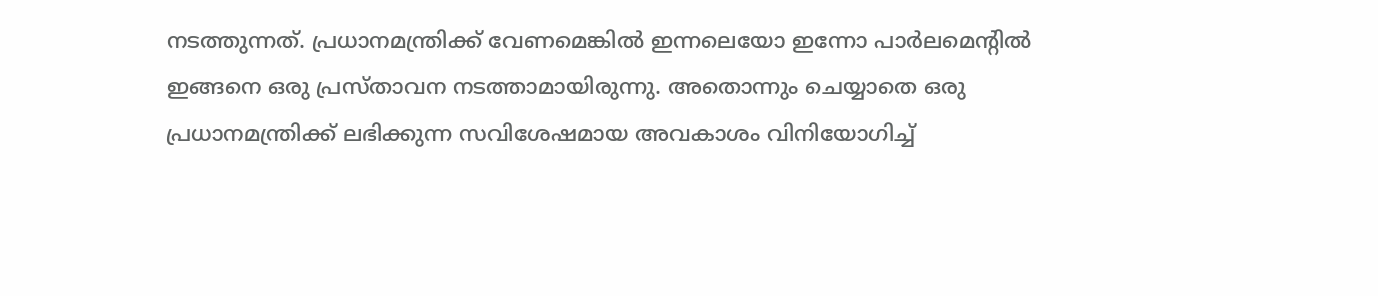നടത്തുന്നത്. പ്രധാനമന്ത്രിക്ക് വേണമെങ്കില്‍ ഇന്നലെയോ ഇന്നോ പാര്‍ലമെന്റില്‍ ഇങ്ങനെ ഒരു പ്രസ്താവന നടത്താമായിരുന്നു. അതൊന്നും ചെയ്യാതെ ഒരു പ്രധാനമന്ത്രിക്ക് ലഭിക്കുന്ന സവിശേഷമായ അവകാശം വിനിയോഗിച്ച്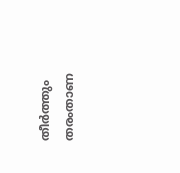തീര്‍ത്തും തരംതാണ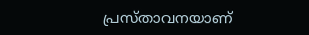പ്രസ്താവനയാണ്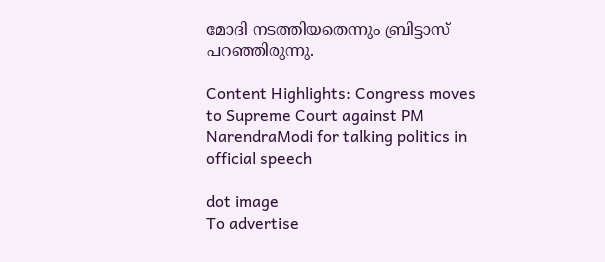മോദി നടത്തിയതെന്നും ബ്രിട്ടാസ് പറഞ്ഞിരുന്നു.

Content Highlights: Congress moves to Supreme Court against PM NarendraModi for talking politics in official speech

dot image
To advertise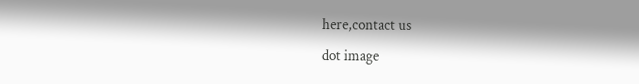here,contact us
dot image